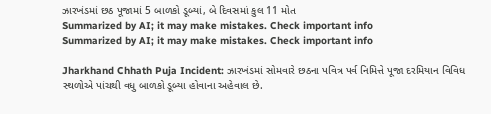ઝારખંડમાં છઠ પૂજામાં 5 બાળકો ડૂબ્યાં, બે દિવસમાં કુલ 11 મોત
Summarized by AI; it may make mistakes. Check important info
Summarized by AI; it may make mistakes. Check important info

Jharkhand Chhath Puja Incident: ઝારખંડમાં સોમવારે છઠના પવિત્ર પર્વ નિમિત્તે પૂજા દરમિયાન વિવિધ સ્થળોએ પાંચથી વધુ બાળકો ડૂબ્યા હોવાના અહેવાલ છે.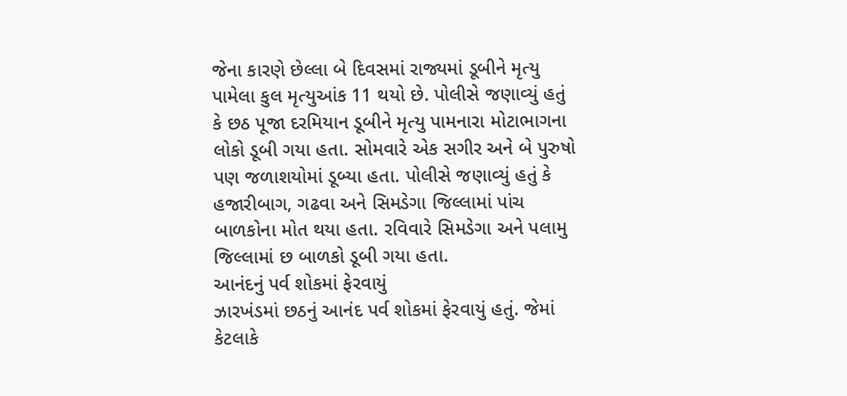જેના કારણે છેલ્લા બે દિવસમાં રાજ્યમાં ડૂબીને મૃત્યુ પામેલા કુલ મૃત્યુઆંક 11 થયો છે. પોલીસે જણાવ્યું હતું કે છઠ પૂજા દરમિયાન ડૂબીને મૃત્યુ પામનારા મોટાભાગના લોકો ડૂબી ગયા હતા. સોમવારે એક સગીર અને બે પુરુષો પણ જળાશયોમાં ડૂબ્યા હતા. પોલીસે જણાવ્યું હતું કે હજારીબાગ, ગઢવા અને સિમડેગા જિલ્લામાં પાંચ બાળકોના મોત થયા હતા. રવિવારે સિમડેગા અને પલામુ જિલ્લામાં છ બાળકો ડૂબી ગયા હતા.
આનંદનું પર્વ શોકમાં ફેરવાયું
ઝારખંડમાં છઠનું આનંદ પર્વ શોકમાં ફેરવાયું હતું. જેમાં કેટલાકે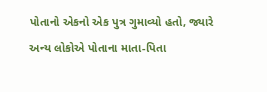પોતાનો એકનો એક પુત્ર ગુમાવ્યો હતો, જ્યારે અન્ય લોકોએ પોતાના માતા-પિતા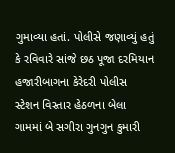ગુમાવ્યા હતાં. પોલીસે જણાવ્યું હતું કે રવિવારે સાંજે છઠ પૂજા દરમિયાન હજારીબાગના કેરેદરી પોલીસ સ્ટેશન વિસ્તાર હેઠળના બેલા ગામમાં બે સગીરા ગુનગુન કુમારી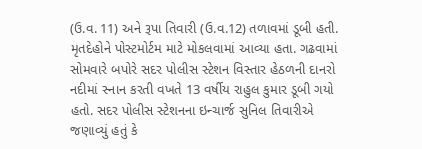(ઉ.વ. 11) અને રૂપા તિવારી (ઉ.વ.12) તળાવમાં ડૂબી હતી. મૃતદેહોને પોસ્ટમોર્ટમ માટે મોકલવામાં આવ્યા હતા. ગઢવામાં સોમવારે બપોરે સદર પોલીસ સ્ટેશન વિસ્તાર હેઠળની દાનરો નદીમાં સ્નાન કરતી વખતે 13 વર્ષીય રાહુલ કુમાર ડૂબી ગયો હતો. સદર પોલીસ સ્ટેશનના ઇન્ચાર્જ સુનિલ તિવારીએ જણાવ્યું હતું કે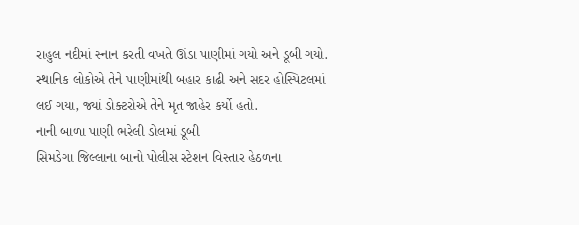રાહુલ નદીમાં સ્નાન કરતી વખતે ઊંડા પાણીમાં ગયો અને ડૂબી ગયો. સ્થાનિક લોકોએ તેને પાણીમાંથી બહાર કાઢી અને સદર હોસ્પિટલમાં લઈ ગયા, જ્યાં ડોક્ટરોએ તેને મૃત જાહેર કર્યો હતો.
નાની બાળા પાણી ભરેલી ડોલમાં ડૂબી
સિમડેગા જિલ્લાના બાનો પોલીસ સ્ટેશન વિસ્તાર હેઠળના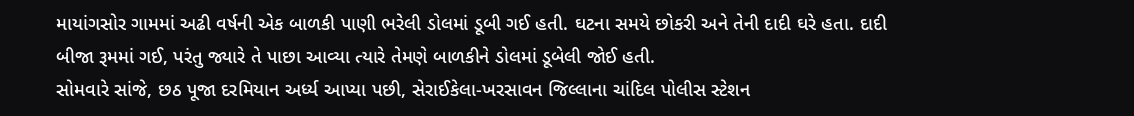માયાંગસોર ગામમાં અઢી વર્ષની એક બાળકી પાણી ભરેલી ડોલમાં ડૂબી ગઈ હતી. ઘટના સમયે છોકરી અને તેની દાદી ઘરે હતા. દાદી બીજા રૂમમાં ગઈ, પરંતુ જ્યારે તે પાછા આવ્યા ત્યારે તેમણે બાળકીને ડોલમાં ડૂબેલી જોઈ હતી.
સોમવારે સાંજે, છઠ પૂજા દરમિયાન અર્ધ્ય આપ્યા પછી, સેરાઈકેલા-ખરસાવન જિલ્લાના ચાંદિલ પોલીસ સ્ટેશન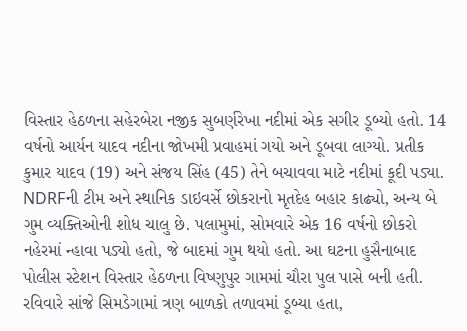વિસ્તાર હેઠળના સહેરબેરા નજીક સુબર્ણરેખા નદીમાં એક સગીર ડૂબ્યો હતો. 14 વર્ષનો આર્યન યાદવ નદીના જોખમી પ્રવાહમાં ગયો અને ડૂબવા લાગ્યો. પ્રતીક કુમાર યાદવ (19) અને સંજય સિંહ (45) તેને બચાવવા માટે નદીમાં કૂદી પડ્યા. NDRFની ટીમ અને સ્થાનિક ડાઇવર્સે છોકરાનો મૃતદેહ બહાર કાઢ્યો, અન્ય બે ગુમ વ્યક્તિઓની શોધ ચાલુ છે. પલામુમાં, સોમવારે એક 16 વર્ષનો છોકરો નહેરમાં ન્હાવા પડ્યો હતો, જે બાદમાં ગુમ થયો હતો. આ ઘટના હુસૈનાબાદ પોલીસ સ્ટેશન વિસ્તાર હેઠળના વિષ્ણુપુર ગામમાં ચૌરા પુલ પાસે બની હતી. રવિવારે સાંજે સિમડેગામાં ત્રણ બાળકો તળાવમાં ડૂબ્યા હતા,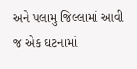અને પલામુ જિલ્લામાં આવી જ એક ઘટનામાં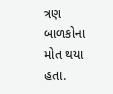ત્રણ બાળકોના મોત થયા હતા.